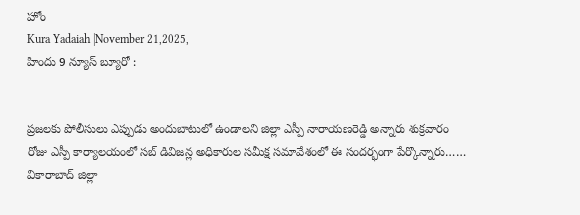హోం
Kura Yadaiah |November 21,2025,
హిందు 9 న్యూస్ బ్యూరో :


ప్రజలకు పోలీసులు ఎప్పుడు అందుబాటులో ఉండాలని జిల్లా ఎస్పీ నారాయణరెడ్డి అన్నారు శుక్రవారం రోజు ఎస్పీ కార్యాలయంలో సబ్ డివిజన్ల అధికారుల సమీక్ష సమావేశంలో ఈ సందర్భంగా పేర్కొన్నారు……
వికారాబాద్ జిల్లా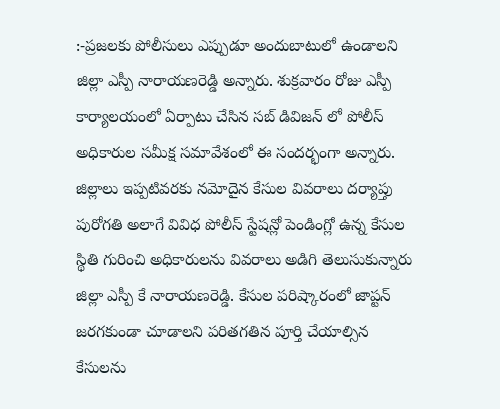:-ప్రజలకు పోలీసులు ఎప్పుడూ అందుబాటులో ఉండాలని జిల్లా ఎస్పీ నారాయణరెడ్డి అన్నారు. శుక్రవారం రోజు ఎస్పీ కార్యాలయంలో ఏర్పాటు చేసిన సబ్ డివిజన్ లో పోలీస్ అధికారుల సమీక్ష సమావేశంలో ఈ సందర్భంగా అన్నారు. జిల్లాలు ఇప్పటివరకు నమోదైన కేసుల వివరాలు దర్యాప్తు పురోగతి అలాగే వివిధ పోలీస్ స్టేషన్లో పెండింగ్లో ఉన్న కేసుల స్థితి గురించి అధికారులను వివరాలు అడిగి తెలుసుకున్నారు జిల్లా ఎస్పీ కే నారాయణరెడ్డి. కేసుల పరిష్కారంలో జాప్టన్ జరగకుండా చూడాలని పరితగతిన పూర్తి చేయాల్సిన కేసులను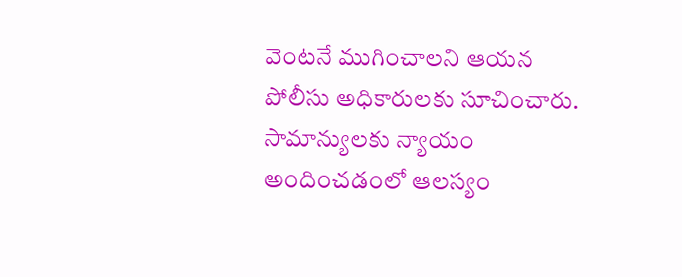వెంటనే ముగించాలని ఆయన పోలీసు అధికారులకు సూచించారు. సామాన్యులకు న్యాయం అందించడంలో ఆలస్యం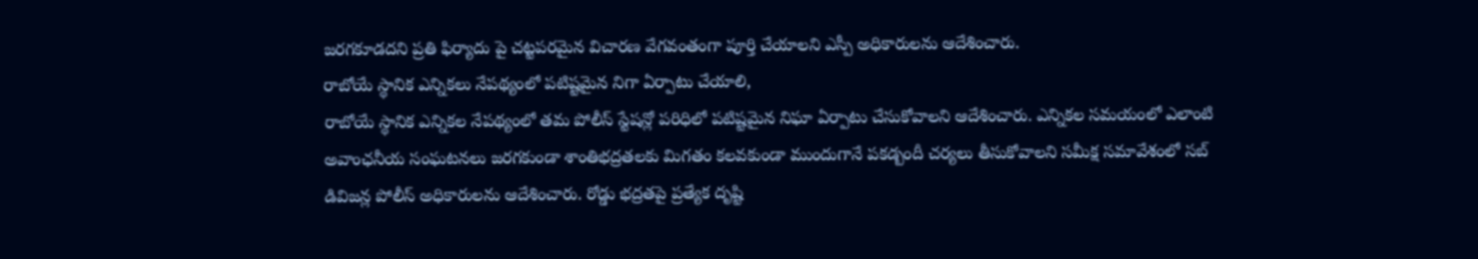జరగకూడదని ప్రతి ఫిర్యాదు పై చట్టపరమైన విచారణ వేగవంతంగా పూర్తి చేయాలని ఎస్పీ అధికారులను ఆదేశించారు.
రాబోయే స్థానిక ఎన్నికలు నేపథ్యంలో పటిష్టమైన నిగా ఏర్పాటు చేయాలి,
రాబోయే స్థానిక ఎన్నికల నేపథ్యంలో తమ పోలీస్ స్టేషన్లో పరిధిలో పటిష్టమైన నిఘా ఏర్పాటు చేసుకోవాలని ఆదేశించారు. ఎన్నికల సమయంలో ఎలాంటి అవాంఛనీయ సంఘటనలు జరగకుండా శాంతిభద్రతలకు మిగతం కలవకుండా ముందుగానే పకడ్బందీ చర్యలు తీసుకోవాలని సమీక్ష సమావేశంలో సబ్ డివిజన్ల పోలీస్ అధికారులను ఆదేశించారు. రోడ్డు భద్రతపై ప్రత్యేక దృష్టి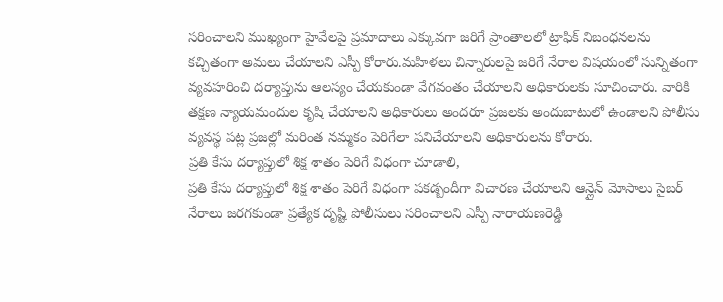సరించాలని ముఖ్యంగా హైవేలపై ప్రమాదాలు ఎక్కువగా జరిగే ప్రాంతాలలో ట్రాఫిక్ నిబంధనలను కచ్చితంగా అమలు చేయాలని ఎస్పీ కోరారు.మహిళలు చిన్నారులపై జరిగే నేరాల విషయంలో సున్నితంగా వ్యవహరించి దర్యాప్తును ఆలస్యం చేయకుండా వేగవంతం చేయాలని అధికారులకు సూచించారు. వారికి తక్షణ న్యాయమందుల కృషి చేయాలని అధికారులు అందరూ ప్రజలకు అందుబాటులో ఉండాలని పోలీసు వ్యవస్థ పట్ల ప్రజల్లో మరింత నమ్మకం పెరిగేలా పనిచేయాలని అధికారులను కోరారు.
ప్రతి కేసు దర్యాప్తులో శిక్ష శాతం పెరిగే విధంగా చూడాలి,
ప్రతి కేసు దర్యాప్తులో శిక్ష శాతం పెరిగే విధంగా పకడ్బందీగా విచారణ చేయాలని ఆన్లైన్ మోసాలు సైబర్ నేరాలు జరగకుండా ప్రత్యేక దృష్టి పోలీసులు సరించాలని ఎస్పీ నారాయణరెడ్డి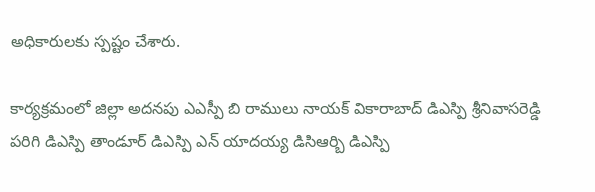అధికారులకు స్పష్టం చేశారు.

కార్యక్రమంలో జిల్లా అదనపు ఎఎస్పీ బి రాములు నాయక్ వికారాబాద్ డిఎస్పి శ్రీనివాసరెడ్డి పరిగి డిఎస్పి తాండూర్ డిఎస్పి ఎన్ యాదయ్య డిసిఆర్బి డిఎస్పి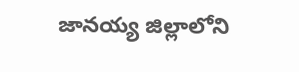జానయ్య జిల్లాలోని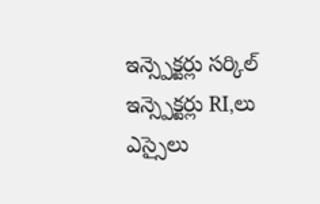ఇన్స్పెక్టర్లు సర్కిల్ ఇన్స్పెక్టర్లు RI,లు ఎస్సైలు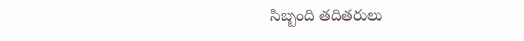సిబ్బంది తదితరులు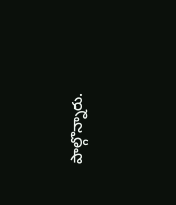పాల్గొన్నారు.